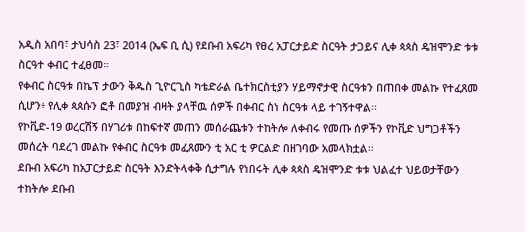አዲስ አበባ፣ ታህሳስ 23፣ 2014 (ኤፍ ቢ ሲ) የደቡብ አፍሪካ የፀረ አፓርታይድ ስርዓት ታጋይና ሊቀ ጳጳስ ዴዝሞንድ ቱቱ ስርዓተ ቀብር ተፈፀመ።
የቀብር ስርዓቱ በኬፕ ታውን ቅዱስ ጊዮርጊስ ካቴድራል ቤተክርስቲያን ሃይማኖታዊ ስርዓቱን በጠበቀ መልኩ የተፈጸመ ሲሆን፥ የሊቀ ጳጰሱን ፎቶ በመያዝ ብዛት ያላቸዉ ሰዎች በቀብር ስነ ስርዓቱ ላይ ተገኝተዋል፡፡
የኮቪድ-19 ወረርሽኝ በሃገሪቱ በከፍተኛ መጠን መሰራጨቱን ተከትሎ ለቀብሩ የመጡ ሰዎችን የኮቪድ ህግጋቶችን መሰረት ባደረገ መልኩ የቀብር ስርዓቱ መፈጸሙን ቲ አር ቲ ዎርልድ በዘገባው አመላክቷል፡፡
ደቡብ አፍሪካ ከአፓርታይድ ስርዓት እንድትላቀቅ ሲታግሉ የነበሩት ሊቀ ጳጳስ ዴዝሞንድ ቱቱ ህልፈተ ህይወታቸውን ተከትሎ ደቡብ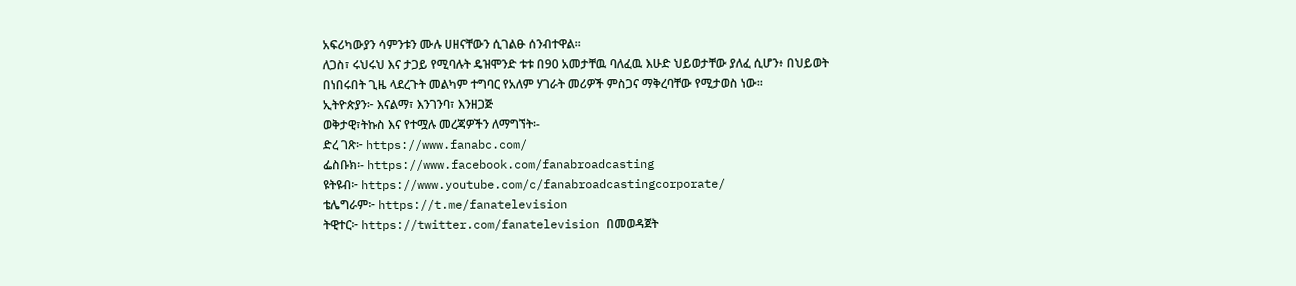አፍሪካውያን ሳምንቱን ሙሉ ሀዘናቸውን ሲገልፁ ሰንብተዋል፡፡
ለጋስ፣ ሩህሩህ እና ታጋይ የሚባሉት ዴዝሞንድ ቱቱ በ90 አመታቸዉ ባለፈዉ እሁድ ህይወታቸው ያለፈ ሲሆን፥ በህይወት በነበሩበት ጊዜ ላደረጉት መልካም ተግባር የአለም ሃገራት መሪዎች ምስጋና ማቅረባቸው የሚታወስ ነው፡፡
ኢትዮጵያን፦ እናልማ፣ እንገንባ፣ እንዘጋጅ
ወቅታዊ፣ትኩስ እና የተሟሉ መረጃዎችን ለማግኘት፡-
ድረ ገጽ፦ https://www.fanabc.com/
ፌስቡክ፡- https://www.facebook.com/fanabroadcasting
ዩትዩብ፦ https://www.youtube.com/c/fanabroadcastingcorporate/
ቴሌግራም፦ https://t.me/fanatelevision
ትዊተር፦ https://twitter.com/fanatelevision በመወዳጀት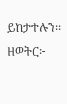ይከታተሉን፡፡
ዘወትር፦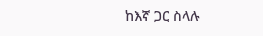ከእኛ ጋር ስላሉ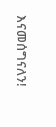እናመሰግናለን!